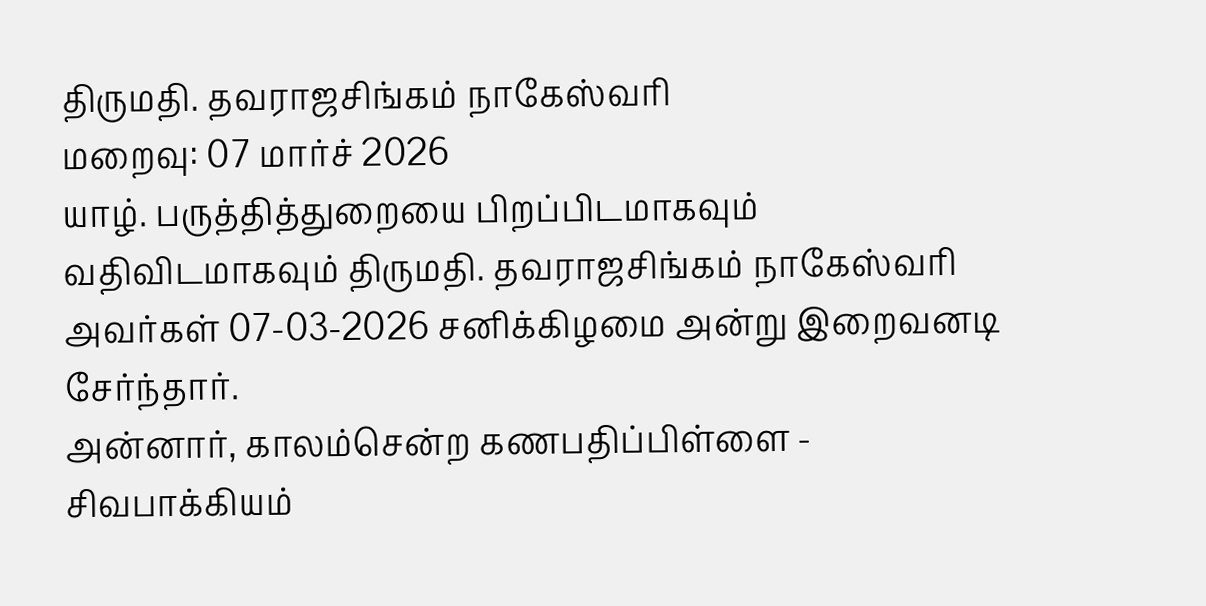திருமதி. தவராஜசிங்கம் நாகேஸ்வரி
மறைவு: 07 மார்ச் 2026
யாழ். பருத்தித்துறையை பிறப்பிடமாகவும் வதிவிடமாகவும் திருமதி. தவராஜசிங்கம் நாகேஸ்வரி அவர்கள் 07-03-2026 சனிக்கிழமை அன்று இறைவனடி சேர்ந்தார்.
அன்னார், காலம்சென்ற கணபதிப்பிள்ளை - சிவபாக்கியம்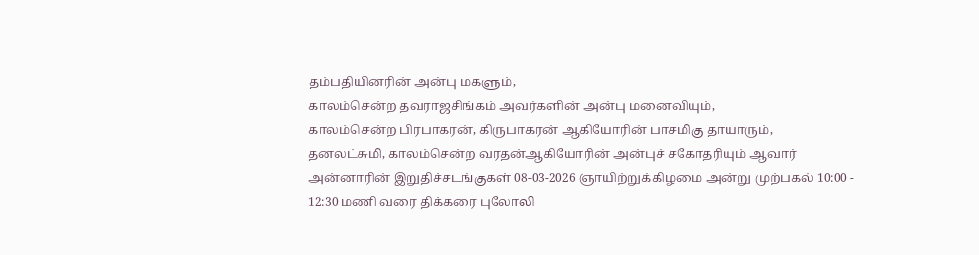தம்பதியினரின் அன்பு மகளும்,
காலம்சென்ற தவராஜசிங்கம் அவர்களின் அன்பு மனைவியும்,
காலம்சென்ற பிரபாகரன், கிருபாகரன் ஆகியோரின் பாசமிகு தாயாரும்,
தனலட்சுமி, காலம்சென்ற வரதன்ஆகியோரின் அன்புச் சகோதரியும் ஆவார்
அன்னாரின் இறுதிச்சடங்குகள் 08-03-2026 ஞாயிற்றுக்கிழமை அன்று முற்பகல் 10:00 - 12:30 மணி வரை திக்கரை புலோலி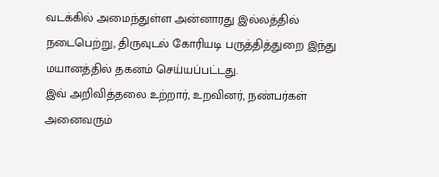வடக்கில் அமைந்துள்ள அன்னாரது இல்லத்தில் நடைபெற்று, திருவுடல் கோரியடி பருத்தித்துறை இந்து மயானத்தில் தகனம் செய்யப்பட்டது.
இவ் அறிவித்தலை உற்றார், உறவினர், நண்பர்கள் அனைவரும்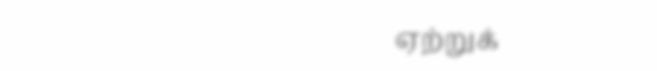ஏற்றுக்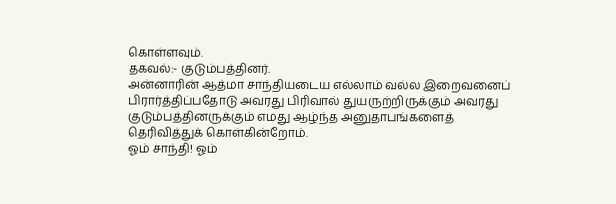கொள்ளவும்.
தகவல்:- குடும்பத்தினர்.
அன்னாரின் ஆத்மா சாந்தியடைய எல்லாம் வல்ல இறைவனைப் பிரார்த்திப்பதோடு அவரது பிரிவால் துயருற்றிருக்கும் அவரது குடும்பத்தினருக்கும் எமது ஆழ்ந்த அனுதாபங்களைத் தெரிவித்துக் கொள்கின்றோம்.
ஓம் சாந்தி! ஓம்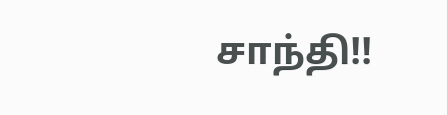சாந்தி!!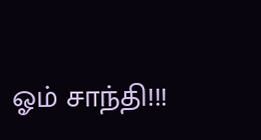ஓம் சாந்தி!!!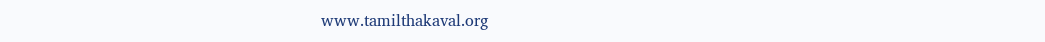www.tamilthakaval.org